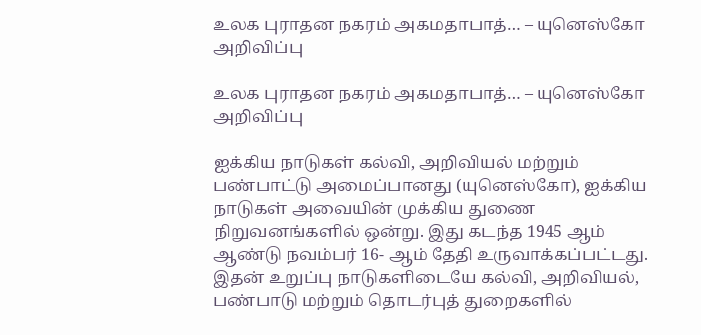உலக புராதன நகரம் அகமதாபாத்… – யுனெஸ்கோ அறிவிப்பு

உலக புராதன நகரம் அகமதாபாத்… – யுனெஸ்கோ அறிவிப்பு

ஐக்கிய நாடுகள் கல்வி, அறிவியல் மற்றும் பண்பாட்டு அமைப்பானது (யுனெஸ்கோ), ஐக்கிய நாடுகள் அவையின் முக்கிய துணை நிறுவனங்களில் ஒன்று. இது கடந்த 1945 ஆம் ஆண்டு நவம்பர் 16- ஆம் தேதி உருவாக்கப்பட்டது. இதன் உறுப்பு நாடுகளிடையே கல்வி, அறிவியல், பண்பாடு மற்றும் தொடர்புத் துறைகளில்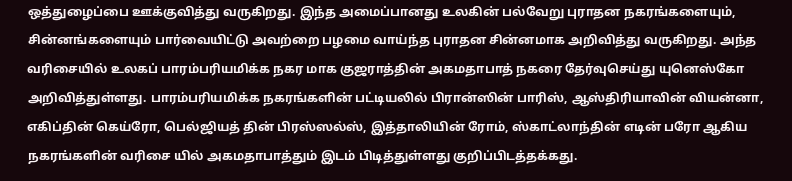ஒத்துழைப்பை ஊக்குவித்து வருகிறது. இந்த அமைப்பானது உலகின் பல்வேறு புராதன நகரங்களையும், சின்னங்களையும் பார்வையிட்டு அவற்றை பழமை வாய்ந்த புராதன சின்னமாக அறிவித்து வருகிறது. அந்த வரிசையில் உலகப் பாரம்பரியமிக்க நகர மாக குஜராத்தின் அகமதாபாத் நகரை தேர்வுசெய்து யுனெஸ்கோ அறிவித்துள்ளது. பாரம்பரியமிக்க நகரங்களின் பட்டியலில் பிரான்ஸின் பாரிஸ், ஆஸ்திரியாவின் வியன்னா, எகிப்தின் கெய்ரோ, பெல்ஜியத் தின் பிரஸ்ஸல்ஸ், இத்தாலியின் ரோம், ஸ்காட்லாந்தின் எடின் பரோ ஆகிய நகரங்களின் வரிசை யில் அகமதாபாத்தும் இடம் பிடித்துள்ளது குறிப்பிடத்தக்கது.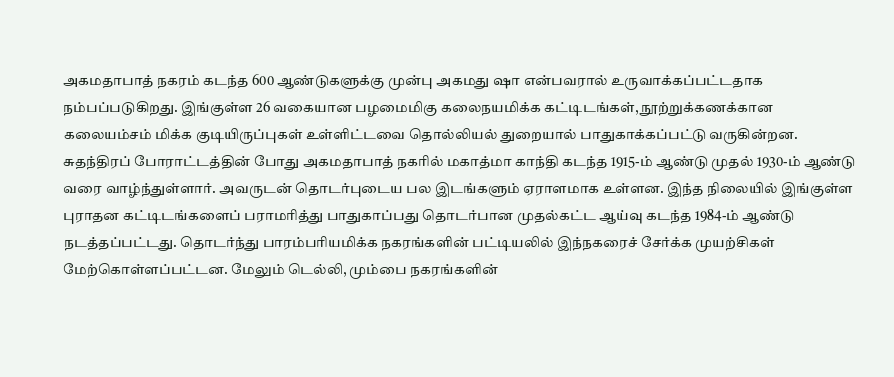அகமதாபாத் நகரம் கடந்த 600 ஆண்டுகளுக்கு முன்பு அகமது ஷா என்பவரால் உருவாக்கப்பட்டதாக நம்பப்படுகிறது. இங்குள்ள 26 வகையான பழமைமிகு கலைநயமிக்க கட்டிடங்கள், நூற்றுக்கணக்கான கலையம்சம் மிக்க குடியிருப்புகள் உள்ளிட்டவை தொல்லியல் துறையால் பாதுகாக்கப்பட்டு வருகின்றன. சுதந்திரப் போராட்டத்தின் போது அகமதாபாத் நகரில் மகாத்மா காந்தி கடந்த 1915-ம் ஆண்டு முதல் 1930-ம் ஆண்டு வரை வாழ்ந்துள்ளார். அவருடன் தொடர்புடைய பல இடங்களும் ஏராளமாக உள்ளன. இந்த நிலையில் இங்குள்ள புராதன கட்டிடங்களைப் பராமரித்து பாதுகாப்பது தொடர்பான முதல்கட்ட ஆய்வு கடந்த 1984-ம் ஆண்டு நடத்தப்பட்டது. தொடர்ந்து பாரம்பரியமிக்க நகரங்களின் பட்டியலில் இந்நகரைச் சேர்க்க முயற்சிகள் மேற்கொள்ளப்பட்டன. மேலும் டெல்லி, மும்பை நகரங்களின்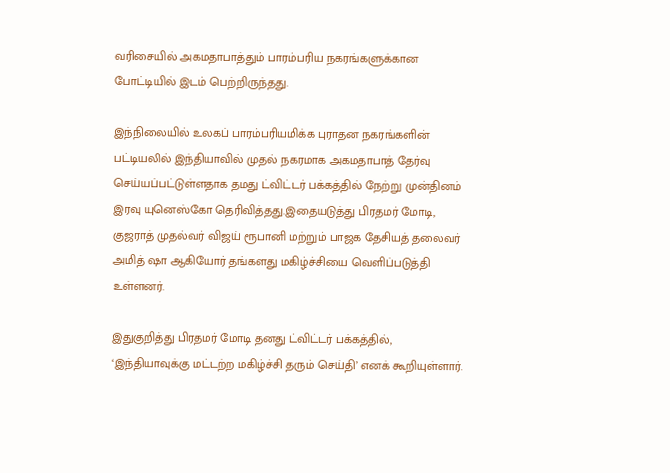வரிசையில் அகமதாபாத்தும் பாரம்பரிய நகரங்களுக்கான போட்டியில் இடம் பெற்றிருந்தது.

இந்நிலையில் உலகப் பாரம்பரியமிக்க புராதன நகரங்களின் பட்டியலில் இந்தியாவில் முதல் நகரமாக அகமதாபாத் தேர்வு செய்யப்பட்டுள்ளதாக தமது ட்விட்டர் பக்கத்தில் நேற்று முன்தினம் இரவு யுனெஸ்கோ தெரிவித்தது.இதையடுத்து பிரதமர் மோடி, குஜராத் முதல்வர் விஜய் ரூபானி மற்றும் பாஜக தேசியத் தலைவர் அமித் ஷா ஆகியோர் தங்களது மகிழ்ச்சியை வெளிப்படுத்தி உள்ளனர்.

இதுகுறித்து பிரதமர் மோடி தனது ட்விட்டர் பக்கத்தில், ‘இந்தியாவுக்கு மட்டற்ற மகிழ்ச்சி தரும் செய்தி’ எனக் கூறியுள்ளார்.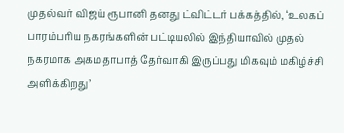முதல்வர் விஜய் ரூபானி தனது ட்விட்டர் பக்கத்தில், ‘உலகப் பாரம்பரிய நகரங்களின் பட்டியலில் இந்தியாவில் முதல் நகரமாக அகமதாபாத் தேர்வாகி இருப்பது மிகவும் மகிழ்ச்சி அளிக்கிறது’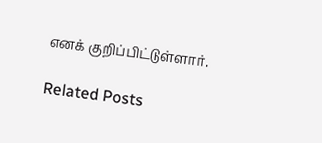எனக் குறிப்பிட்டுள்ளார்.

Related Posts